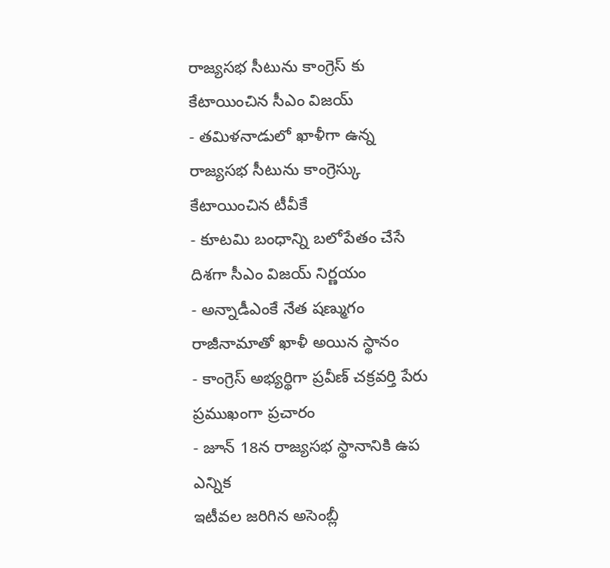రాజ్యసభ సీటును కాంగ్రెస్ కు కేటాయించిన సీఎం విజయ్
- తమిళనాడులో ఖాళీగా ఉన్న రాజ్యసభ సీటును కాంగ్రెస్కు కేటాయించిన టీవీకే
- కూటమి బంధాన్ని బలోపేతం చేసే దిశగా సీఎం విజయ్ నిర్ణయం
- అన్నాడీఎంకే నేత షణ్ముగం రాజీనామాతో ఖాళీ అయిన స్థానం
- కాంగ్రెస్ అభ్యర్థిగా ప్రవీణ్ చక్రవర్తి పేరు ప్రముఖంగా ప్రచారం
- జూన్ 18న రాజ్యసభ స్థానానికి ఉప ఎన్నిక
ఇటీవల జరిగిన అసెంబ్లీ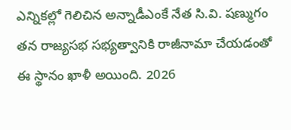ఎన్నికల్లో గెలిచిన అన్నాడీఎంకే నేత సి.వి. షణ్ముగం తన రాజ్యసభ సభ్యత్వానికి రాజీనామా చేయడంతో ఈ స్థానం ఖాళీ అయింది. 2026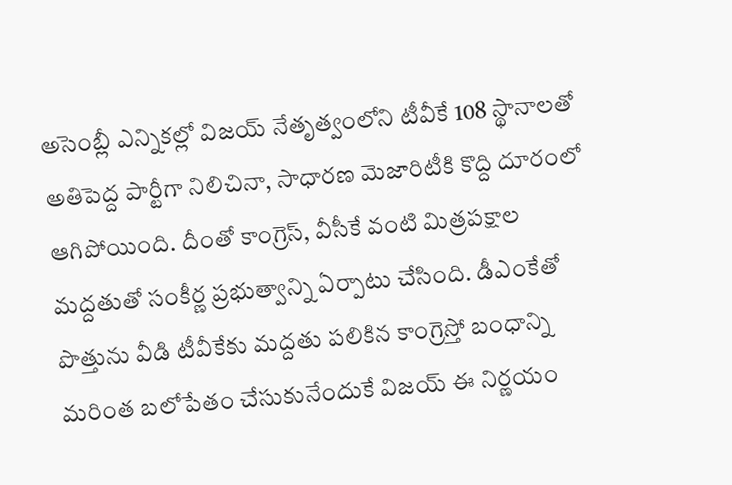అసెంబ్లీ ఎన్నికల్లో విజయ్ నేతృత్వంలోని టీవీకే 108 స్థానాలతో అతిపెద్ద పార్టీగా నిలిచినా, సాధారణ మెజారిటీకి కొద్ది దూరంలో ఆగిపోయింది. దీంతో కాంగ్రెస్, వీసీకే వంటి మిత్రపక్షాల మద్దతుతో సంకీర్ణ ప్రభుత్వాన్ని ఏర్పాటు చేసింది. డీఎంకేతో పొత్తును వీడి టీవీకేకు మద్దతు పలికిన కాంగ్రెస్తో బంధాన్ని మరింత బలోపేతం చేసుకునేందుకే విజయ్ ఈ నిర్ణయం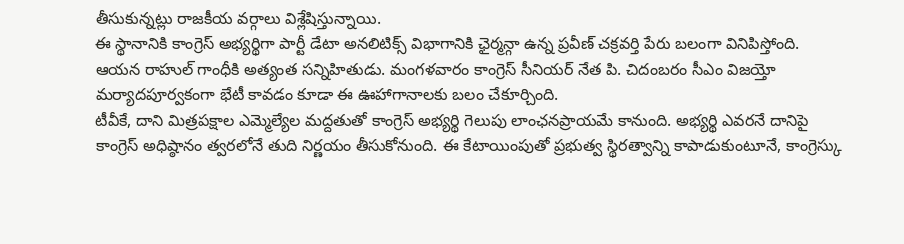తీసుకున్నట్లు రాజకీయ వర్గాలు విశ్లేషిస్తున్నాయి.
ఈ స్థానానికి కాంగ్రెస్ అభ్యర్థిగా పార్టీ డేటా అనలిటిక్స్ విభాగానికి ఛైర్మన్గా ఉన్న ప్రవీణ్ చక్రవర్తి పేరు బలంగా వినిపిస్తోంది. ఆయన రాహుల్ గాంధీకి అత్యంత సన్నిహితుడు. మంగళవారం కాంగ్రెస్ సీనియర్ నేత పి. చిదంబరం సీఎం విజయ్తో మర్యాదపూర్వకంగా భేటీ కావడం కూడా ఈ ఊహాగానాలకు బలం చేకూర్చింది.
టీవీకే, దాని మిత్రపక్షాల ఎమ్మెల్యేల మద్దతుతో కాంగ్రెస్ అభ్యర్థి గెలుపు లాంఛనప్రాయమే కానుంది. అభ్యర్థి ఎవరనే దానిపై కాంగ్రెస్ అధిష్ఠానం త్వరలోనే తుది నిర్ణయం తీసుకోనుంది. ఈ కేటాయింపుతో ప్రభుత్వ స్థిరత్వాన్ని కాపాడుకుంటూనే, కాంగ్రెస్కు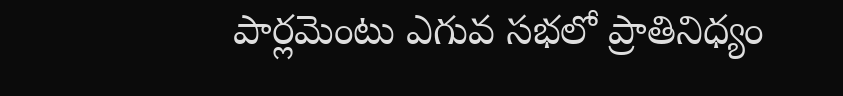పార్లమెంటు ఎగువ సభలో ప్రాతినిధ్యం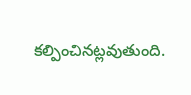కల్పించినట్లవుతుంది.